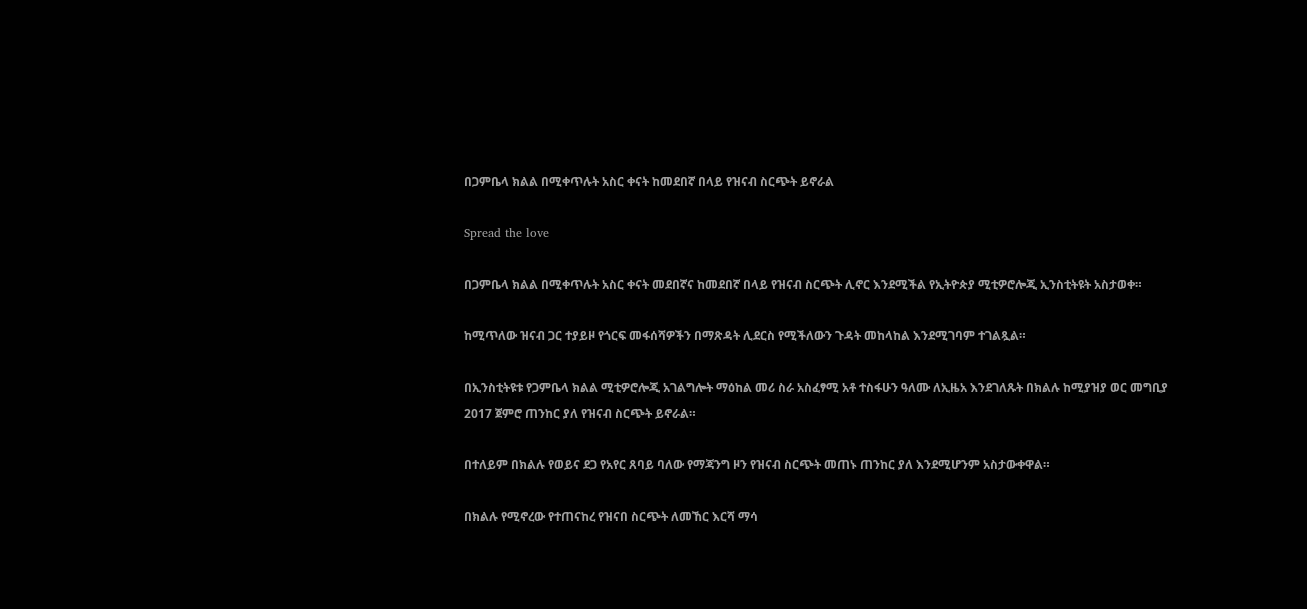በጋምቤላ ክልል በሚቀጥሉት አስር ቀናት ከመደበኛ በላይ የዝናብ ስርጭት ይኖራል

Spread the love

በጋምቤላ ክልል በሚቀጥሉት አስር ቀናት መደበኛና ከመደበኛ በላይ የዝናብ ስርጭት ሊኖር እንደሚችል የኢትዮጵያ ሚቲዎሮሎጂ ኢንስቲትዩት አስታወቀ።

ከሚጥለው ዝናብ ጋር ተያይዞ የጎርፍ መፋሰሻዎችን በማጽዳት ሊደርስ የሚችለውን ጉዳት መከላከል እንደሚገባም ተገልጿል።

በኢንስቲትዩቱ የጋምቤላ ክልል ሚቲዎሮሎጂ አገልግሎት ማዕከል መሪ ስራ አስፈፃሚ አቶ ተስፋሁን ዓለሙ ለኢዜአ እንደገለጹት በክልሉ ከሚያዝያ ወር መግቢያ 2017 ጀምሮ ጠንከር ያለ የዝናብ ስርጭት ይኖራል።

በተለይም በክልሉ የወይና ደጋ የአየር ጸባይ ባለው የማጃንግ ዞን የዝናብ ስርጭት መጠኑ ጠንከር ያለ እንደሚሆንም አስታውቀዋል።

በክልሉ የሚኖረው የተጠናከረ የዝናበ ስርጭት ለመኸር እርሻ ማሳ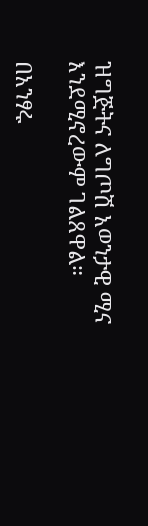ዝግጅትና ለግጦሽ አወንታዊ ሚና እንደሚኖረውም ገልጸዋል።

በአንፃሩ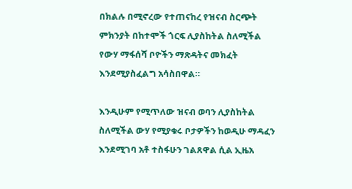በክልሉ በሚኖረው የተጠናከረ የዝናብ ስርጭት ምክንያት በከተሞች ጎርፍ ሊያስከትል ስለሚችል የውሃ ማፋሰሻ ቦዮችን ማጽዳትና መክፈት እንደሚያስፈልግ አሳስበዋል።

እንዲሁም የሚጥለው ዝናብ ወባን ሊያስከትል ስለሚችል ውሃ የሚያቁሩ ቦታዎችን ከወዲሁ ማዳፈን እንደሚገባ አቶ ተስፋሁን ገልጸዋል ሲል ኢዜአ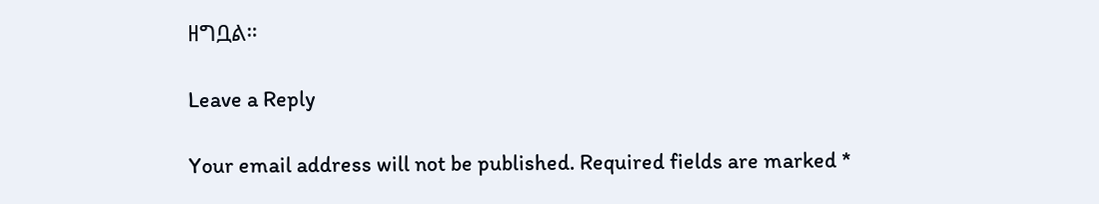ዘግቧል።

Leave a Reply

Your email address will not be published. Required fields are marked *